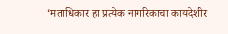‘मताधिकार हा प्रत्येक नागरिकाचा कायदेशीर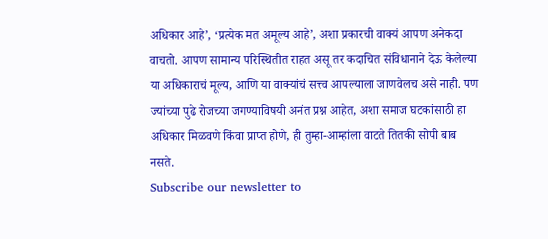अधिकार आहे’, ‘प्रत्येक मत अमूल्य आहे’, अशा प्रकारची वाक्यं आपण अनेकदा वाचतो. आपण सामान्य परिस्थितीत राहत असू तर कदाचित संविधानाने देऊ केलेल्या या अधिकाराचं मूल्य, आणि या वाक्यांचं सत्त्व आपल्याला जाणवेलच असे नाही. पण ज्यांच्या पुढे रोजच्या जगण्याविषयी अनंत प्रश्न आहेत, अशा समाज घटकांसाठी हा अधिकार मिळवणे किंवा प्राप्त होणे, ही तुम्हा-आम्हांला वाटते तितकी सोपी बाब नसते.
Subscribe our newsletter to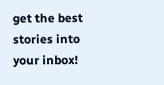get the best stories into your inbox!